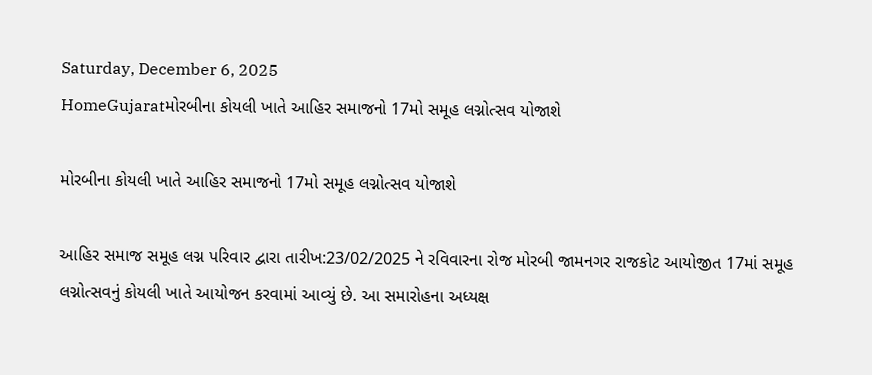Saturday, December 6, 2025
HomeGujaratમોરબીના કોયલી ખાતે આહિર સમાજનો 17મો સમૂહ લગ્નોત્સવ યોજાશે

મોરબીના કોયલી ખાતે આહિર સમાજનો 17મો સમૂહ લગ્નોત્સવ યોજાશે

આહિર સમાજ સમૂહ લગ્ન પરિવાર દ્વારા તારીખ:23/02/2025 ને રવિવારના રોજ મોરબી જામનગર રાજકોટ આયોજીત 17માં સમૂહ લગ્નોત્સવનું કોયલી ખાતે આયોજન કરવામાં આવ્યું છે. આ સમારોહના અધ્યક્ષ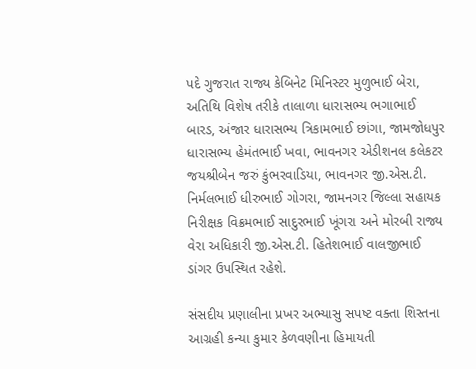પદે ગુજરાત રાજ્ય કેબિનેટ મિનિસ્ટર મુળુભાઈ બેરા, અતિથિ વિશેષ તરીકે તાલાળા ધારાસભ્ય ભગાભાઈ બારડ, અંજાર ધારાસભ્ય ત્રિકામભાઈ છાંગા, જામજોધપુર ધારાસભ્ય હેમંતભાઈ ખવા, ભાવનગર એડીશનલ કલેકટર જયશ્રીબેન જરું કુંભરવાડિયા, ભાવનગર જી.એસ.ટી. નિર્મલભાઈ ધીરુભાઈ ગોગરા, જામનગર જિલ્લા સહાયક નિરીક્ષક વિક્રમભાઈ સાદુરભાઈ ખૂંગરા અને મોરબી રાજ્ય વેરા અધિકારી જી.એસ.ટી. હિતેશભાઈ વાલજીભાઈ ડાંગર ઉપસ્થિત રહેશે.

સંસદીય પ્રણાલીના પ્રખર અભ્યાસુ સપષ્ટ વક્તા શિસ્તના આગ્રહી કન્યા કુમાર કેળવણીના હિમાયતી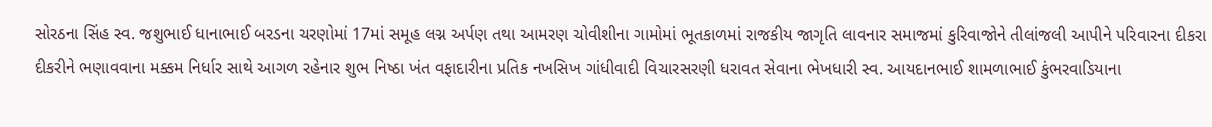સોરઠના સિંહ સ્વ. જશુભાઈ ધાનાભાઈ બરડના ચરણોમાં 17માં સમૂહ લગ્ન અર્પણ તથા આમરણ ચોવીશીના ગામોમાં ભૂતકાળમાં રાજકીય જાગૃતિ લાવનાર સમાજમાં કુરિવાજોને તીલાંજલી આપીને પરિવારના દીકરા દીકરીને ભણાવવાના મક્કમ નિર્ધાર સાથે આગળ રહેનાર શુભ નિષ્ઠા ખંત વફાદારીના પ્રતિક નખસિખ ગાંધીવાદી વિચારસરણી ધરાવત સેવાના ભેખધારી સ્વ. આયદાનભાઈ શામળાભાઈ કુંભરવાડિયાના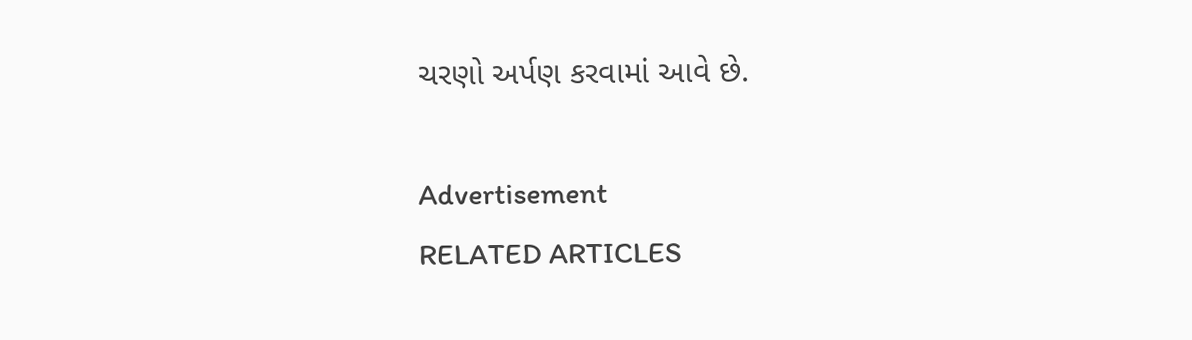ચરણો અર્પણ કરવામાં આવે છે.

Advertisement
RELATED ARTICLES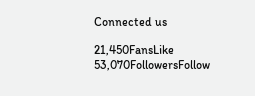Connected us

21,450FansLike
53,070FollowersFollow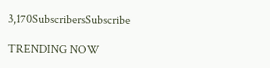3,170SubscribersSubscribe

TRENDING NOW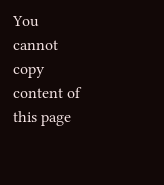You cannot copy content of this page